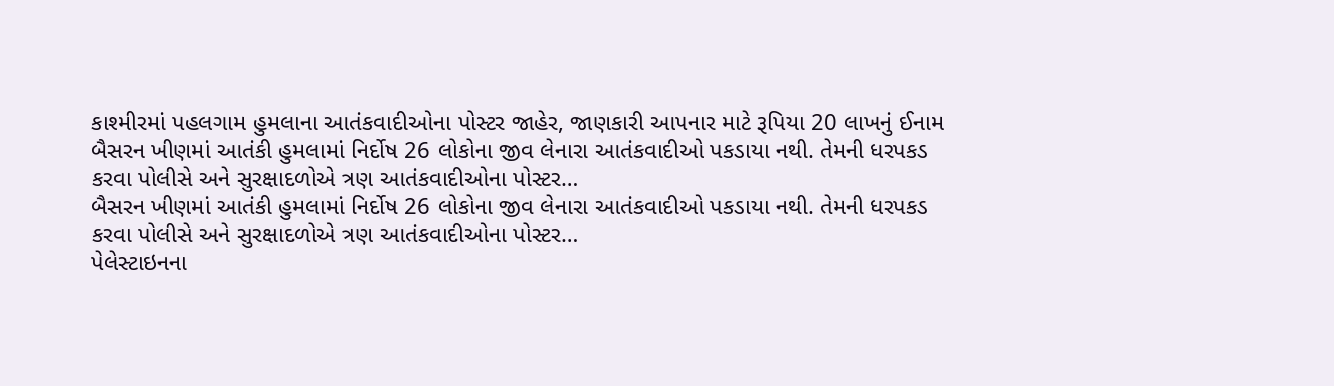કાશ્મીરમાં પહલગામ હુમલાના આતંકવાદીઓના પોસ્ટર જાહેર, જાણકારી આપનાર માટે રૂપિયા 20 લાખનું ઈનામ
બૈસરન ખીણમાં આતંકી હુમલામાં નિર્દોષ 26 લોકોના જીવ લેનારા આતંકવાદીઓ પકડાયા નથી. તેમની ધરપકડ કરવા પોલીસે અને સુરક્ષાદળોએ ત્રણ આતંકવાદીઓના પોસ્ટર…
બૈસરન ખીણમાં આતંકી હુમલામાં નિર્દોષ 26 લોકોના જીવ લેનારા આતંકવાદીઓ પકડાયા નથી. તેમની ધરપકડ કરવા પોલીસે અને સુરક્ષાદળોએ ત્રણ આતંકવાદીઓના પોસ્ટર…
પેલેસ્ટાઇનના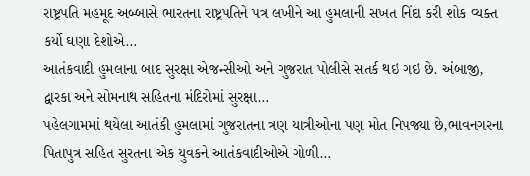રાષ્ટ્રપતિ મહમૂદ અબ્બાસે ભારતના રાષ્ટ્રપતિને પત્ર લખીને આ હુમલાની સખત નિંદા કરી શોક વ્યક્ત કર્યો ઘણા દેશોએ…
આતંકવાદી હુમલાના બાદ સુરક્ષા એજન્સીઓ અને ગુજરાત પોલીસે સતર્ક થઇ ગઇ છે. અંબાજી, દ્વારકા અને સોમનાથ સહિતના મંદિરોમાં સુરક્ષા…
પહેલગામમાં થયેલા આતંકી હુમલામાં ગુજરાતના ત્રણ યાત્રીઓના પણ મોત નિપજ્યા છે,ભાવનગરના પિતાપુત્ર સહિત સુરતના એક યુવકને આતંકવાદીઓએ ગોળી…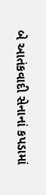બે આતંકવાદી સેનાનાં કપડામાં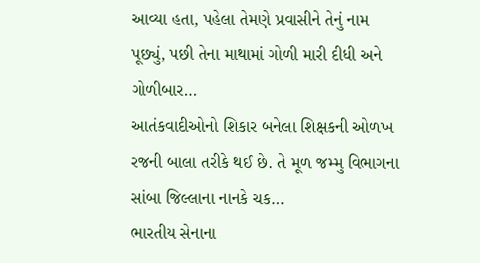આવ્યા હતા, પહેલા તેમણે પ્રવાસીને તેનું નામ પૂછ્યું, પછી તેના માથામાં ગોળી મારી દીધી અને ગોળીબાર…
આતંકવાદીઓનો શિકાર બનેલા શિક્ષકની ઓળખ રજની બાલા તરીકે થઈ છે. તે મૂળ જમ્મુ વિભાગના સાંબા જિલ્લાના નાનકે ચક…
ભારતીય સેનાના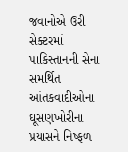જવાનોએ ઉરી સેક્ટરમાં પાકિસ્તાનની સેના સમર્થિત આંતકવાદીઓના ઘૂસણખોરીના પ્રયાસને નિષ્ફળ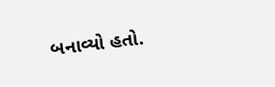બનાવ્યો હતો.